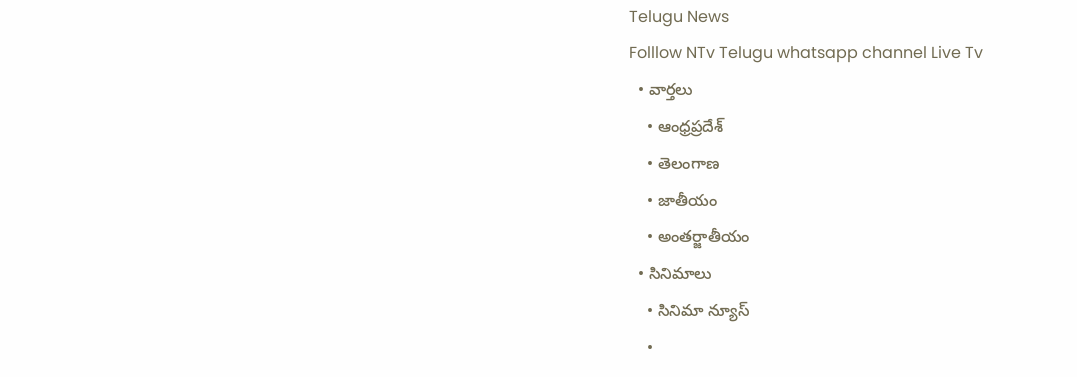Telugu News
Folllow NTv Telugu whatsapp channel Live Tv
  • వార్తలు
    • ఆంధ్రప్రదేశ్
    • తెలంగాణ
    • జాతీయం
    • అంతర్జాతీయం
  • సినిమాలు
    • సినిమా న్యూస్
    •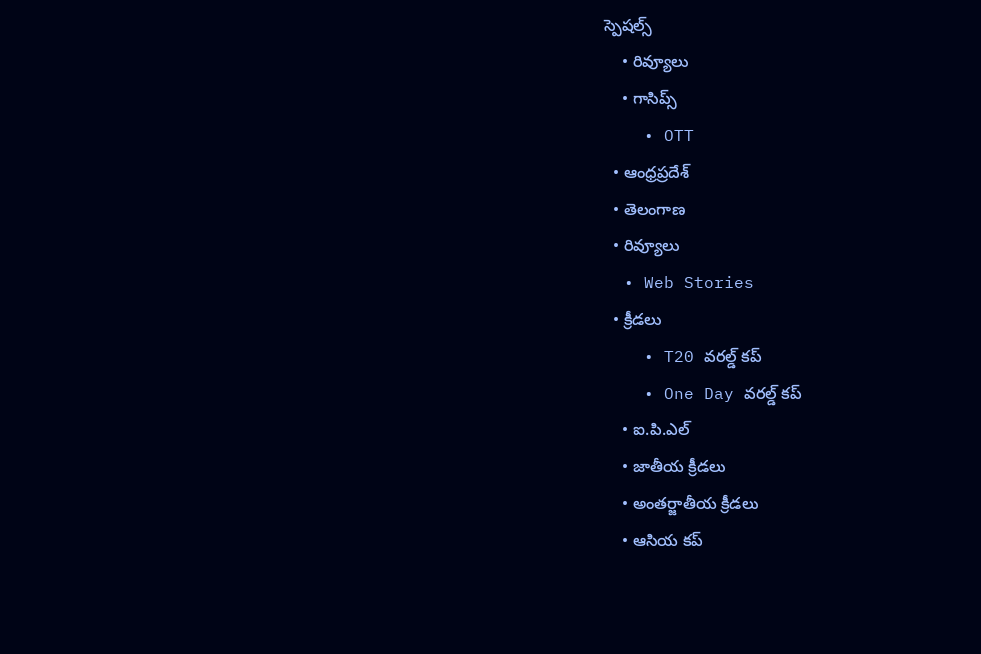స్పెషల్స్
    • రివ్యూలు
    • గాసిప్స్
    • OTT
  • ఆంధ్రప్రదేశ్
  • తెలంగాణ
  • రివ్యూలు
  • Web Stories
  • క్రీడలు
    • T20 వరల్డ్ కప్
    • One Day వరల్డ్ కప్
    • ఐ.పి.ఎల్
    • జాతీయ క్రీడలు
    • అంతర్జాతీయ క్రీడలు
    • ఆసియ కప్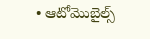• ఆటోమొబైల్స్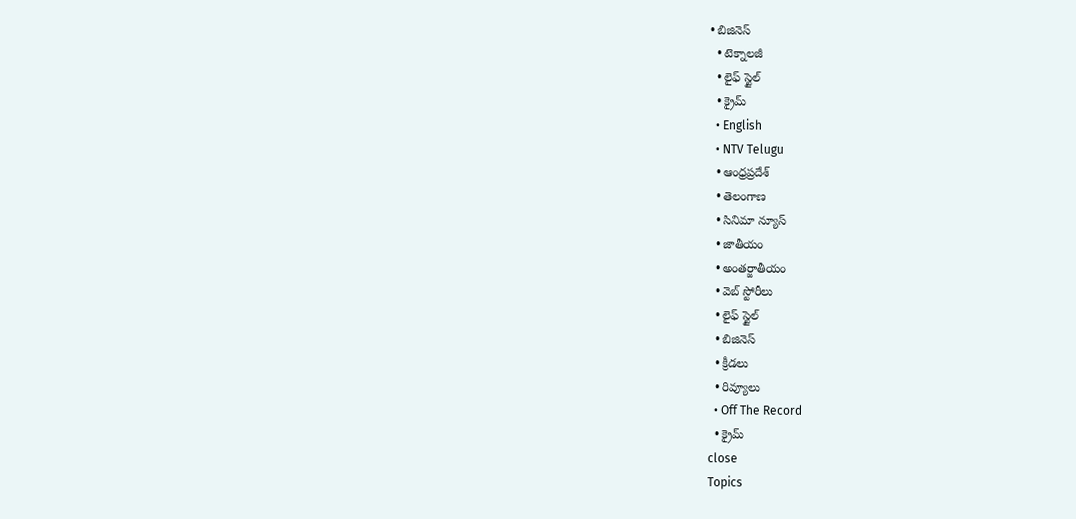• బిజినెస్‌
  • టెక్నాలజీ
  • లైఫ్ స్టైల్
  • క్రైమ్
  • English
  • NTV Telugu
  • ఆంధ్రప్రదేశ్
  • తెలంగాణ
  • సినిమా న్యూస్
  • జాతీయం
  • అంతర్జాతీయం
  • వెబ్ స్టోరీలు
  • లైఫ్ స్టైల్
  • బిజినెస్‌
  • క్రీడలు
  • రివ్యూలు
  • Off The Record
  • క్రైమ్
close
Topics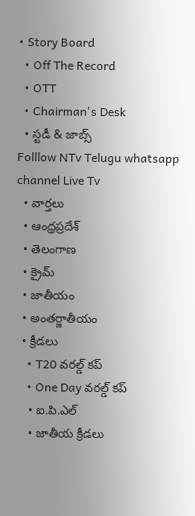• Story Board
  • Off The Record
  • OTT
  • Chairman's Desk
  • స్టడీ & జాబ్స్
Folllow NTv Telugu whatsapp channel Live Tv
  • వార్తలు
  • ఆంధ్రప్రదేశ్
  • తెలంగాణ
  • క్రైమ్
  • జాతీయం
  • అంతర్జాతీయం
  • క్రీడలు
    • T20 వరల్డ్ కప్
    • One Day వరల్డ్ కప్
    • ఐ.పి.ఎల్
    • జాతీయ క్రీడలు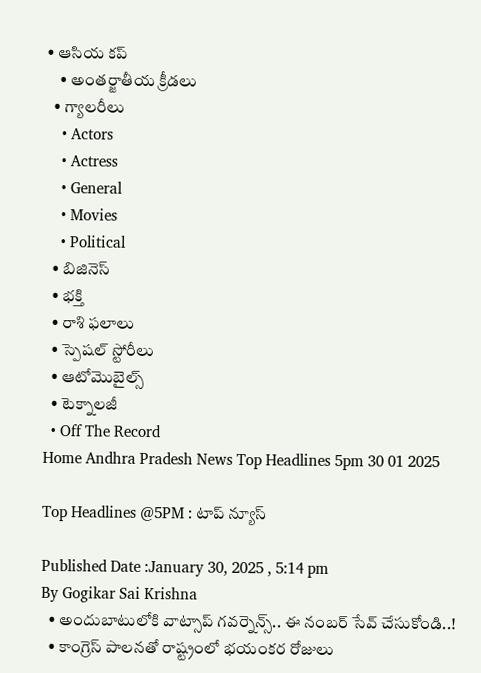• ఆసియ కప్
    • అంతర్జాతీయ క్రీడలు
  • గ్యాలరీలు
    • Actors
    • Actress
    • General
    • Movies
    • Political
  • బిజినెస్‌
  • భక్తి
  • రాశి ఫలాలు
  • స్పెషల్‌ స్టోరీలు
  • ఆటోమొబైల్స్
  • టెక్నాలజీ
  • Off The Record
Home Andhra Pradesh News Top Headlines 5pm 30 01 2025

Top Headlines @5PM : టాప్‌ న్యూస్‌

Published Date :January 30, 2025 , 5:14 pm
By Gogikar Sai Krishna
  • అందుబాటులోకి వాట్సాప్ గవర్నెన్స్.. ఈ నంబర్‌ సేవ్‌ చేసుకోండి..!
  • కాంగ్రెస్ పాలనతో రాష్ట్రంలో భయంకర రోజులు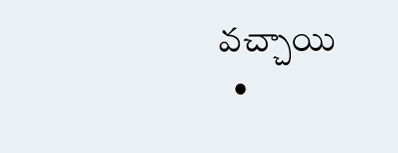వచ్చాయి
  •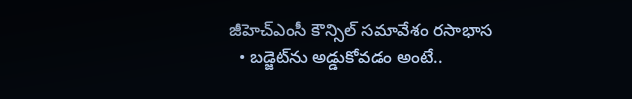జీహెచ్‌ఎంసీ కౌన్సిల్ సమావేశం రసాభాస
  • బడ్జెట్‌ను అడ్డుకోవడం అంటే..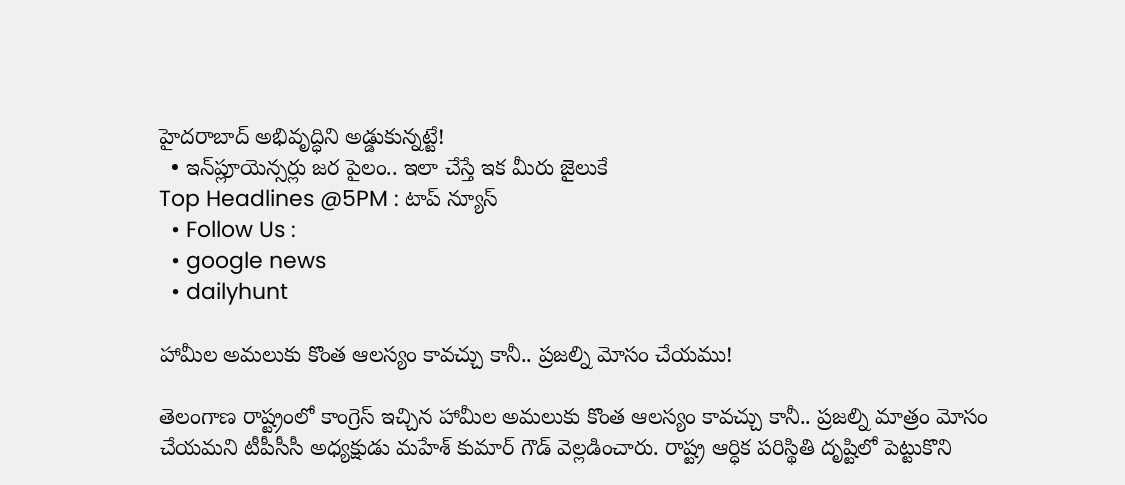హైదరాబాద్ అభివృద్ధిని అడ్డుకున్నట్టే!
  • ఇన్‌ప్లూయెన్స‌ర్లు జర పైలం.. ఇలా చేస్తే ఇక మీరు జైలుకే
Top Headlines @5PM : టాప్‌ న్యూస్‌
  • Follow Us :
  • google news
  • dailyhunt

హామీల అమలుకు కొంత ఆలస్యం కావచ్చు కానీ.. ప్రజల్ని మోసం చేయము!

తెలంగాణ రాష్ట్రంలో కాంగ్రెస్ ఇచ్చిన హామీల అమలుకు కొంత ఆలస్యం కావచ్చు కానీ.. ప్రజల్ని మాత్రం మోసం చేయమని టీపీసీసీ అధ్యక్షుడు మహేశ్‌ కుమార్‌ గౌడ్‌ వెల్లడించారు. రాష్ట్ర ఆర్ధిక పరిస్థితి దృష్టిలో పెట్టుకొని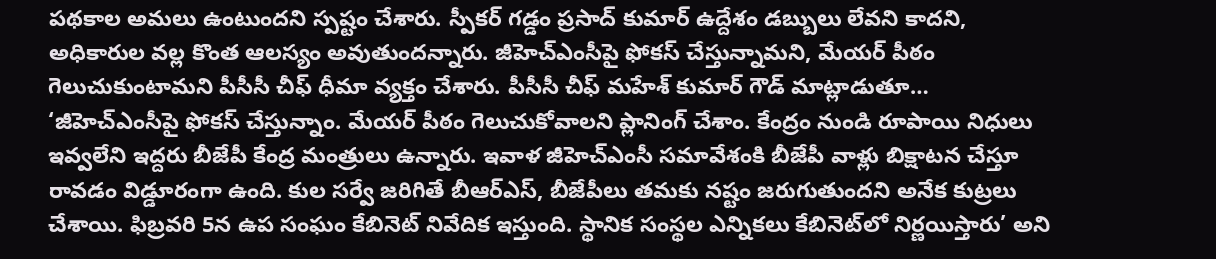పథకాల అమలు ఉంటుందని స్పష్టం చేశారు. స్పీక‌ర్ గ‌డ్డం ప్ర‌సాద్ కుమార్ ఉద్దేశం డబ్బులు లేవని కాదని, అధికారుల వల్ల కొంత ఆలస్యం అవుతుందన్నారు. జీహెచ్ఎంసీపై ఫోకస్ చేస్తున్నామని, మేయర్ పీఠం గెలుచుకుంటామని పీసీసీ చీఫ్ ధీమా వ్యక్తం చేశారు. పీసీసీ చీఫ్ మహేశ్‌ కుమార్‌ గౌడ్‌ మాట్లాడుతూ… ‘జీహెచ్ఎంసీపై ఫోకస్ చేస్తున్నాం. మేయర్ పీఠం గెలుచుకోవాలని ప్లానింగ్ చేశాం. కేంద్రం నుండి రూపాయి నిధులు ఇవ్వలేని ఇద్దరు బీజేపీ కేంద్ర మంత్రులు ఉన్నారు. ఇవాళ జీహెచ్ఎంసీ సమావేశంకి బీజేపీ వాళ్లు బిక్షాటన చేస్తూ రావడం విడ్డూరంగా ఉంది. కుల సర్వే జరిగితే బీఆర్ఎస్, బీజేపీలు తమకు నష్టం జరుగుతుందని అనేక కుట్రలు చేశాయి. ఫిబ్రవరి 5న ఉప సంఘం కేబినెట్ నివేదిక ఇస్తుంది. స్థానిక సంస్థల ఎన్నికలు కేబినెట్‌లో నిర్ణయిస్తారు’ అని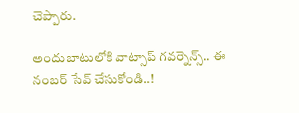చెప్పారు.

అందుబాటులోకి వాట్సాప్ గవర్నెన్స్.. ఈ నంబర్‌ సేవ్‌ చేసుకోండి..!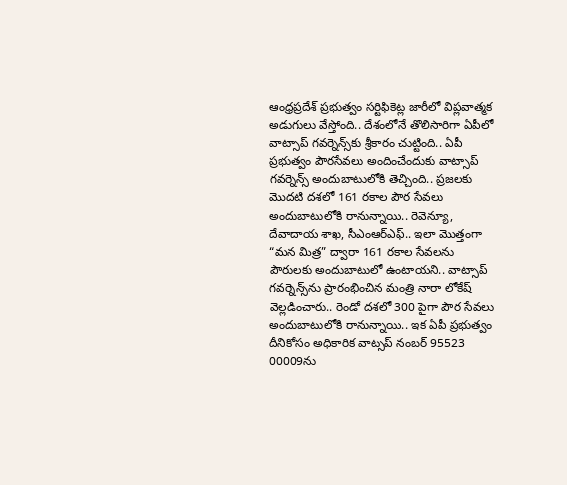ఆంధ్రప్రదేశ్‌ ప్రభుత్వం సర్టిఫికెట్ల జారీలో విప్లవాత్మక అడుగులు వేస్తోంది.. దేశంలోనే తొలిసారిగా ఏపీలో వాట్సాప్‌ గవర్నెన్స్‌కు శ్రీకారం చుట్టింది.. ఏపీ ప్రభుత్వం పౌరసేవలు అందించేందుకు వాట్సాప్ గవర్నెన్స్ అందుబాటులోకి తెచ్చింది.. ప్రజలకు మొదటి దశలో 161 రకాల పౌర సేవలు అందుబాటులోకి రానున్నాయి.. రెవెన్యూ, దేవాదాయ శాఖ, సీఎంఆర్ఎఫ్.. ఇలా మొత్తంగా “మన మిత్ర” ద్వారా 161 రకాల సేవలను పౌరులకు అందుబాటులో ఉంటాయని.. వాట్సాప్‌ గవర్నెన్స్‌ను ప్రారంభించిన మంత్రి నారా లోకేష్‌ వెల్లడించారు.. రెండో దశలో 300 పైగా పౌర సేవలు అందుబాటులోకి రానున్నాయి.. ఇక ఏపీ ప్రభుత్వం దీనికోసం అధికారిక వాట్సప్ నంబర్ 95523 00009ను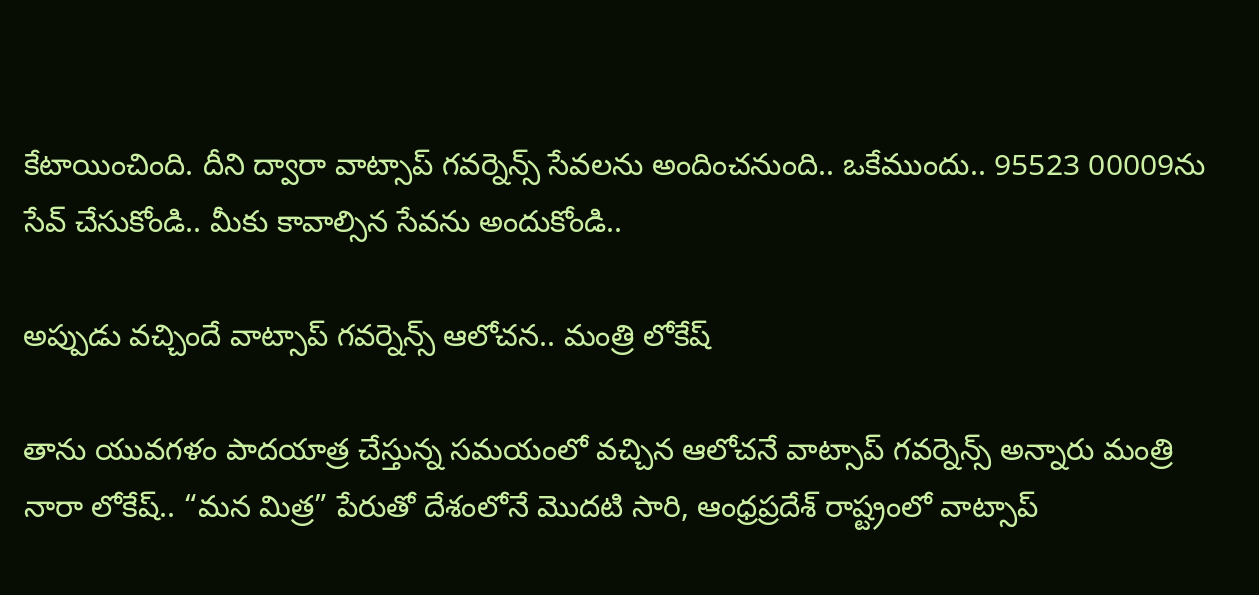కేటాయించింది. దీని ద్వారా వాట్సాప్‌ గవర్నెన్స్‌ సేవలను అందించనుంది.. ఒకేముందు.. 95523 00009ను సేవ్‌ చేసుకోండి.. మీకు కావాల్సిన సేవను అందుకోండి..

అప్పుడు వచ్చిందే వాట్సాప్ గవర్నెన్స్ ఆలోచన.. మంత్రి లోకేష్‌

తాను యువగళం పాదయాత్ర చేస్తున్న సమయంలో వచ్చిన ఆలోచనే వాట్సాప్ గవర్నెన్స్ అన్నారు మంత్రి నారా లోకేష్.. “మన మిత్ర” పేరుతో దేశంలోనే మొదటి సారి, ఆంధ్రప్రదేశ్ రాష్ట్రంలో వాట్సాప్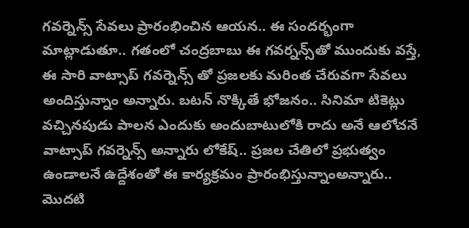గవర్నెన్స్ సేవలు ప్రారంభించిన ఆయన.. ఈ సందర్భంగా మాట్లాడుతూ.. గతంలో చంద్రబాబు ఈ గవర్నన్స్‌తో ముందుకు వస్తే, ఈ సారి వాట్సాప్ గవర్నెన్స్ తో ప్రజలకు మరింత చేరువగా సేవలు అందిస్తున్నాం అన్నారు. బటన్ నొక్కితే భోజనం.. సినిమా టికెట్లు వచ్చినపుడు పాలన ఎందుకు అందుబాటులోకి రాదు అనే ఆలోచనే వాట్సాప్ గవర్నెన్స్ అన్నారు లోకేష్.. ప్రజల చేతిలో ప్రభుత్వం ఉండాలనే ఉద్దేశంతో ఈ కార్యక్రమం ప్రారంభిస్తున్నాంఅన్నారు.. మొదటి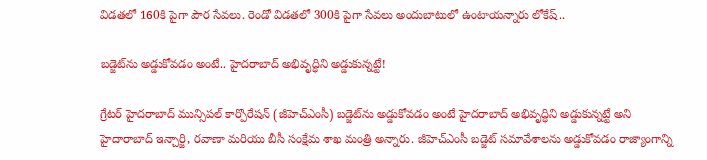విడతలో 160కి పైగా పౌర సేవలు. రెండో విడతలో 300కి పైగా సేవలు అందుబాటులో ఉంటాయన్నారు లోకేష్..

బడ్జెట్‌ను అడ్డుకోవడం అంటే.. హైదరాబాద్ అభివృద్ధిని అడ్డుకున్నట్టే!

గ్రేటర్ హైదరాబాద్ మున్సిపల్ కార్పొరేషన్ (జీహెచ్ఎంసీ) బడ్జెట్‌ను అడ్డుకోవడం అంటే హైదరాబాద్ అభివృద్ధిని అడ్డుకున్నట్టే అని హైదారాబాద్ ఇన్చార్జి, రవాణా మరియు బీసీ సంక్షేమ శాఖ మంత్రి అన్నారు. జీహెచ్ఎంసీ బడ్జెట్ సమావేశాలను అడ్డుకోవడం రాజ్యాంగాన్ని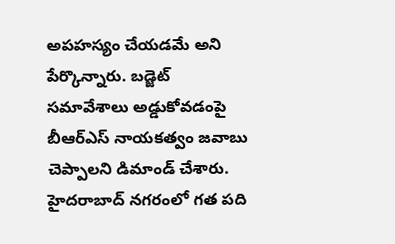అపహస్యం చేయడమే అని పేర్కొన్నారు. బడ్జెట్ సమావేశాలు అడ్డుకోవడంపై బీఆర్ఎస్ నాయకత్వం జవాబు చెప్పాలని డిమాండ్ చేశారు. హైదరాబాద్ నగరంలో గత పది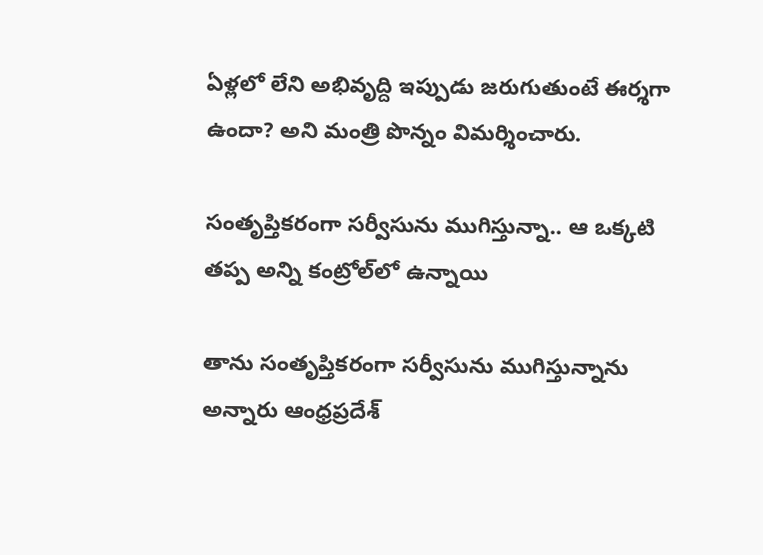ఏళ్లలో లేని అభివృద్ది ఇప్పుడు జరుగుతుంటే ఈర్శగా ఉందా? అని మంత్రి పొన్నం విమర్శించారు.

సంతృప్తికరంగా సర్వీసును ముగిస్తున్నా.. ఆ ఒక్కటి తప్ప అన్ని కంట్రోల్‌లో ఉన్నాయి

తాను సంతృప్తికరంగా సర్వీసును ముగిస్తున్నాను అన్నారు ఆంధ్రప్రదేశ్‌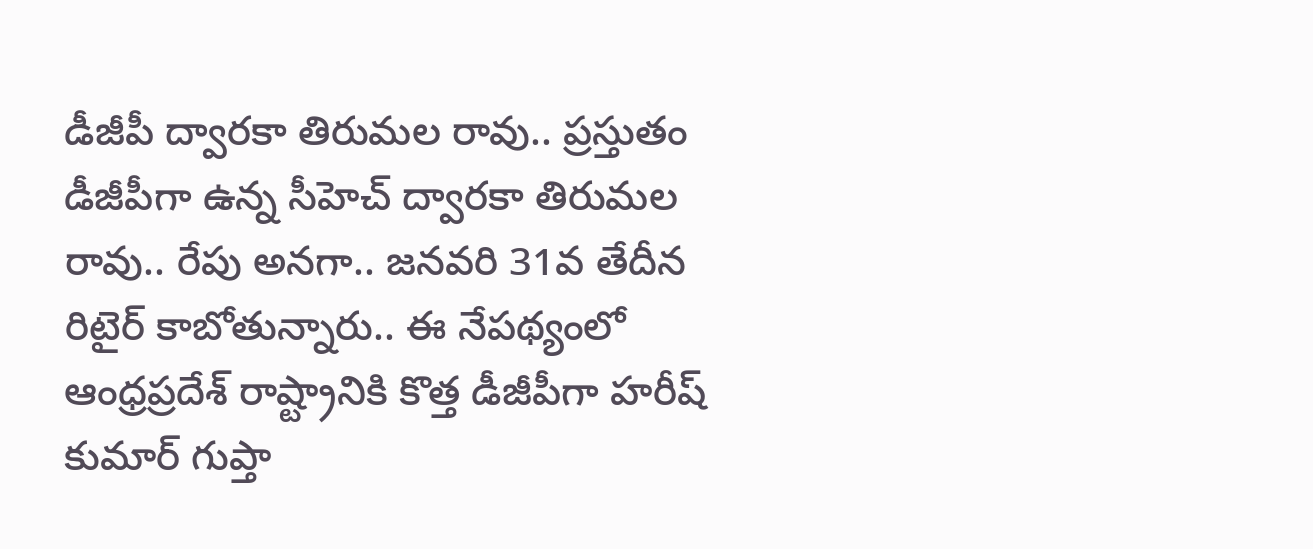డీజీపీ ద్వారకా తిరుమల రావు.. ప్రస్తుతం డీజీపీగా ఉన్న సీహెచ్ ద్వారకా తిరుమల రావు.. రేపు అనగా.. జనవరి 31వ తేదీన రిటైర్ కాబోతున్నారు.. ఈ నేపథ్యంలో ఆంధ్రప్రదేశ్ రాష్ట్రానికి కొత్త డీజీపీగా హరీష్ కుమార్ గుప్తా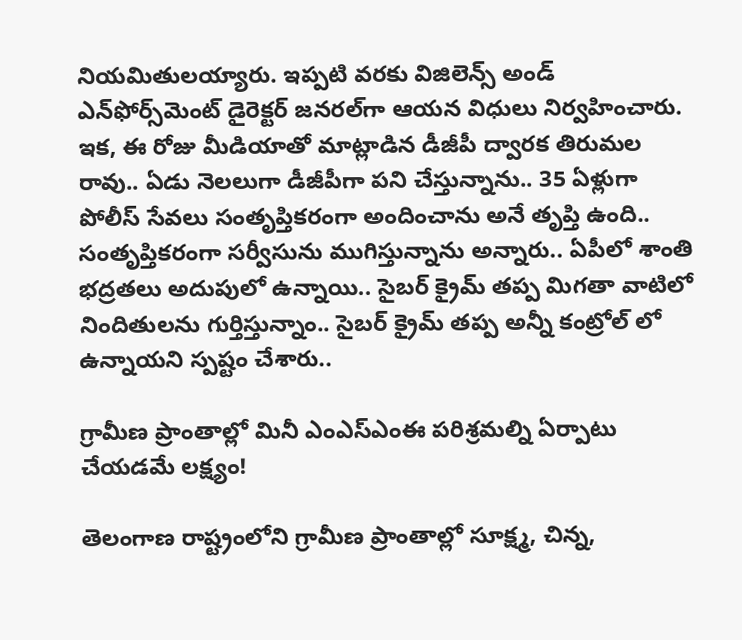నియమితులయ్యారు. ఇప్పటి వరకు విజిలెన్స్ అండ్ ఎన్‌ఫోర్స్‌మెంట్ డైరెక్టర్ జనరల్‌గా ఆయన విధులు నిర్వహించారు. ఇక, ఈ రోజు మీడియాతో మాట్లాడిన డీజీపీ ద్వారక తిరుమల రావు.. ఏడు నెలలుగా డీజీపీగా పని చేస్తున్నాను.. 35 ఏళ్లుగా పోలీస్ సేవలు సంతృప్తికరంగా అందించాను అనే తృప్తి ఉంది.. సంతృప్తికరంగా సర్వీసును ముగిస్తున్నాను అన్నారు.. ఏపీలో శాంతి భద్రతలు అదుపులో ఉన్నాయి.. సైబర్ క్రైమ్ తప్ప మిగతా వాటిలో నిందితులను గుర్తిస్తున్నాం.. సైబర్ క్రైమ్ తప్ప అన్నీ కంట్రోల్ లో ఉన్నాయని స్పష్టం చేశారు..

గ్రామీణ ప్రాంతాల్లో మినీ ఎంఎస్‌ఎంఈ పరిశ్రమల్ని ఏర్పాటు చేయడమే లక్ష్యం!

తెలంగాణ రాష్ట్రంలోని గ్రామీణ ప్రాంతాల్లో సూక్ష్మ, చిన్న,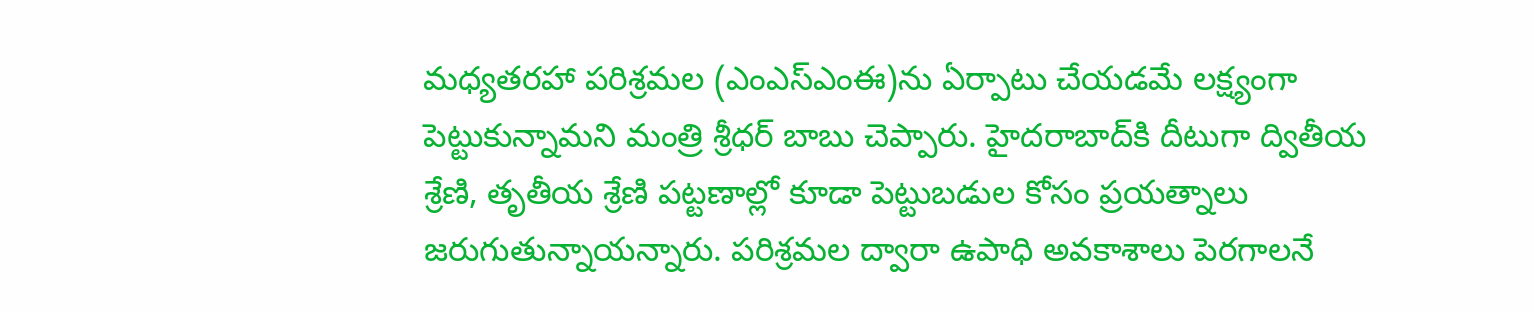మధ్యతరహా పరిశ్రమల (ఎంఎస్‌ఎంఈ)ను ఏర్పాటు చేయడమే లక్ష్యంగా పెట్టుకున్నామని మంత్రి శ్రీధర్ బాబు చెప్పారు. హైదరాబాద్‌కి దీటుగా ద్వితీయ శ్రేణి, తృతీయ శ్రేణి పట్టణాల్లో కూడా పెట్టుబడుల కోసం ప్రయత్నాలు జరుగుతున్నాయన్నారు. పరిశ్రమల ద్వారా ఉపాధి అవకాశాలు పెరగాలనే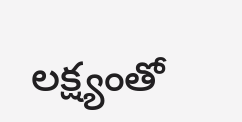లక్ష్యంతో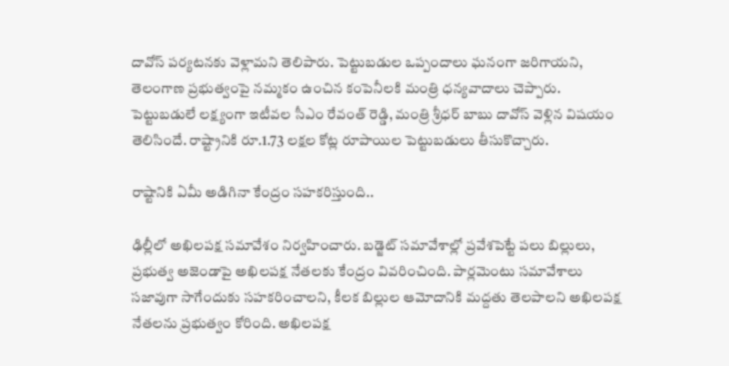దావోస్ పర్యటనకు వెళ్లామని తెలిపారు. పెట్టుబడుల ఒప్పందాలు ఘనంగా జరిగాయని, తెలంగాణ ప్రభుత్వంపై నమ్మకం ఉంచిన కంపెనీలకి మంత్రి ధన్యవాదాలు చెప్పారు. పెట్టుబడులే లక్ష్యంగా ఇటీవల సీఎం రేవంత్ రెడ్డి, మంత్రి శ్రీధర్ బాబు దావోస్ వెళ్లిన విషయం తెలిసిందే. రాష్ట్రానికి రూ.1.73 ల‌క్షల కోట్ల రూపాయిల పెట్టుబ‌డులు తీసుకొచ్చారు.

రాష్టానికి ఏమీ అడిగినా కేంద్రం సహకరిస్తుంది..

ఢిల్లీలో అఖిలపక్ష సమావేశం నిర్వహించారు. బడ్జెట్ సమావేశాల్లో ప్రవేశపెట్టే పలు బిల్లులు, ప్రభుత్వ అజెండాపై అఖిలపక్ష నేతలకు కేంద్రం వివరించింది. పార్లమెంటు సమావేశాలు సజావుగా సాగేందుకు సహకరించాలని, కీలక బిల్లుల ఆమోదానికి మద్దతు తెలపాలని అఖిలపక్ష నేతలను ప్రభుత్వం కోరింది. అఖిలపక్ష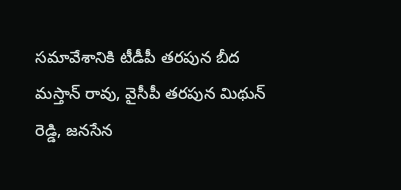సమావేశానికి టీడీపీ తరపున బీద మస్తాన్ రావు, వైసీపీ తరపున మిథున్ రెడ్డి, జనసేన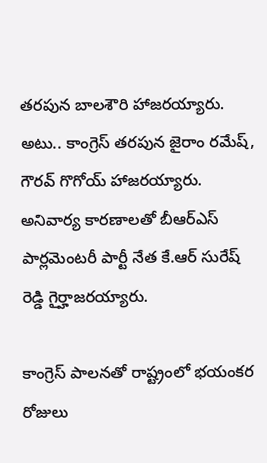తరపున బాలశౌరి హాజరయ్యారు. అటు.. కాంగ్రెస్ తరపున జైరాం రమేష్, గౌరవ్ గొగోయ్ హాజరయ్యారు. అనివార్య కారణాలతో బీఆర్ఎస్ పార్లమెంటరీ పార్టీ నేత కే.ఆర్ సురేష్ రెడ్డి గైర్హాజరయ్యారు.

కాంగ్రెస్ పాలనతో రాష్ట్రంలో భయంకర రోజులు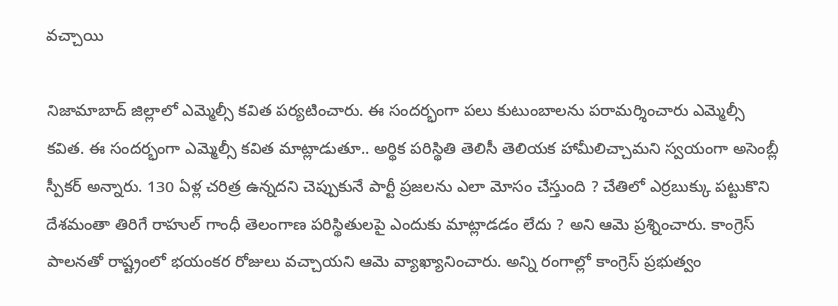వచ్చాయి

నిజామాబాద్ జిల్లాలో ఎమ్మెల్సీ కవిత పర్యటించారు. ఈ సందర్భంగా పలు కుటుంబాలను పరామర్శించారు ఎమ్మెల్సీ కవిత. ఈ సందర్భంగా ఎమ్మెల్సీ కవిత మాట్లాడుతూ.. అర్థిక పరిస్థితి తెలిసీ తెలియక హామీలిచ్చామని స్వయంగా అసెంబ్లీ స్పీకర్ అన్నారు. 130 ఏళ్ల చరిత్ర ఉన్నదని చెప్పుకునే పార్టీ ప్రజలను ఎలా మోసం చేస్తుంది ? చేతిలో ఎర్రబుక్కు పట్టుకొని దేశమంతా తిరిగే రాహుల్ గాంధీ తెలంగాణ పరిస్థితులపై ఎందుకు మాట్లాడడం లేదు ? అని ఆమె ప్రశ్నించారు. కాంగ్రెస్ పాలనతో రాష్ట్రంలో భయంకర రోజులు వచ్చాయని ఆమె వ్యాఖ్యానించారు. అన్ని రంగాల్లో కాంగ్రెస్ ప్రభుత్వం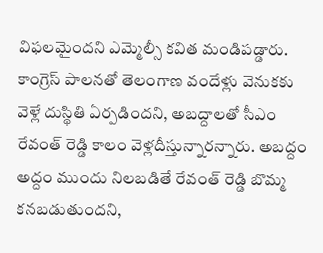విఫలమైందని ఎమ్మెల్సీ కవిత మండిపడ్డారు. కాంగ్రెస్ పాలనతో తెలంగాణ వందేళ్లు వెనుకకు వెళ్లే దుస్థితి ఏర్పడిందని, అబద్దాలతో సీఎం రేవంత్ రెడ్డి కాలం వెళ్లదీస్తున్నారన్నారు. అబద్దం అద్దం ముందు నిలబడితే రేవంత్ రెడ్డి బొమ్మ కనబడుతుందని,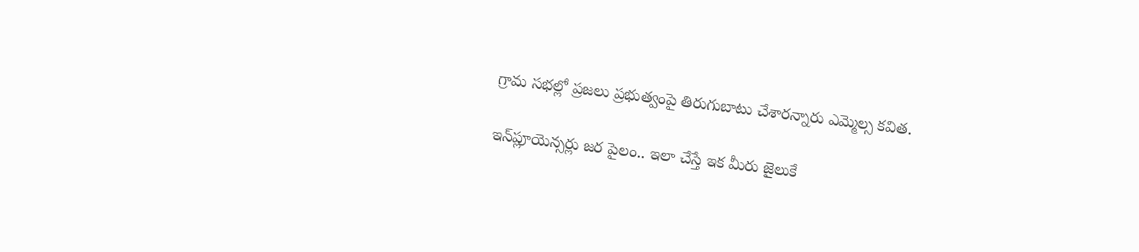గ్రామ సభల్లో ప్రజలు ప్రభుత్వంపై తిరుగుబాటు చేశారన్నారు ఎమ్మెల్స కవిత.

ఇన్‌ప్లూయెన్స‌ర్లు జర పైలం.. ఇలా చేస్తే ఇక మీరు జైలుకే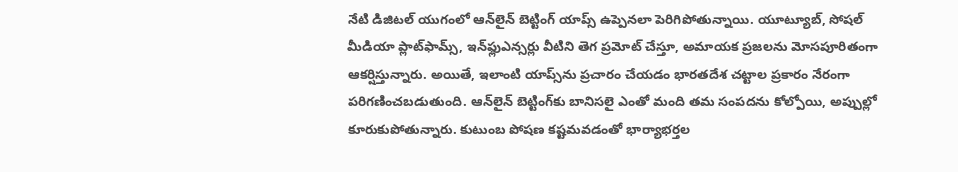నేటి డిజిటల్ యుగంలో ఆన్‌లైన్ బెట్టింగ్ యాప్స్ ఉప్పెనలా పెరిగిపోతున్నాయి. యూట్యూబ్, సోషల్ మీడియా ప్లాట్‌ఫామ్స్, ఇన్‌ఫ్లుఎన్సర్లు వీటిని తెగ ప్రమోట్ చేస్తూ, అమాయక ప్రజలను మోసపూరితంగా ఆకర్షిస్తున్నారు. అయితే, ఇలాంటి యాప్స్‌ను ప్రచారం చేయడం భారతదేశ చట్టాల ప్రకారం నేరంగా పరిగణించబడుతుంది. ఆన్‌లైన్ బెట్టింగ్‌కు బానిసలై ఎంతో మంది తమ సంపదను కోల్పోయి, అప్పుల్లో కూరుకుపోతున్నారు. కుటుంబ పోషణ కష్టమవడంతో భార్యాభర్తల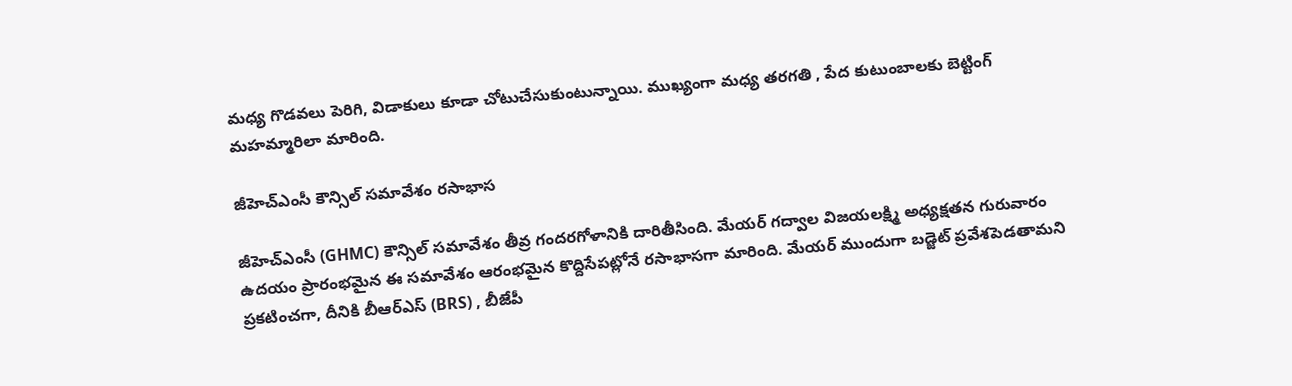మధ్య గొడవలు పెరిగి, విడాకులు కూడా చోటుచేసుకుంటున్నాయి. ముఖ్యంగా మధ్య తరగతి , పేద కుటుంబాలకు బెట్టింగ్ మహమ్మారిలా మారింది.

జీహెచ్‌ఎంసీ కౌన్సిల్ సమావేశం రసాభాస

జీహెచ్‌ఎంసీ (GHMC) కౌన్సిల్ సమావేశం తీవ్ర గందరగోళానికి దారితీసింది. మేయర్ గద్వాల విజయలక్ష్మి అధ్యక్షతన గురువారం ఉదయం ప్రారంభమైన ఈ సమావేశం ఆరంభమైన కొద్దిసేపట్లోనే రసాభాసగా మారింది. మేయర్ ముందుగా బడ్జెట్ ప్రవేశపెడతామని ప్రకటించగా, దీనికి బీఆర్‌ఎస్ (BRS) , బీజేపీ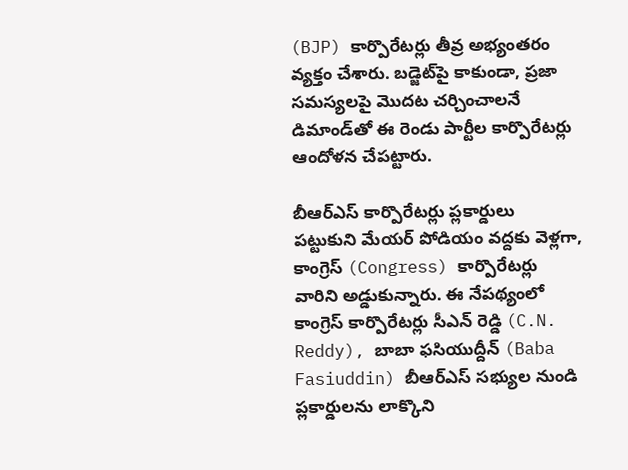(BJP) కార్పొరేటర్లు తీవ్ర అభ్యంతరం వ్యక్తం చేశారు. బడ్జెట్‌పై కాకుండా, ప్రజా సమస్యలపై మొదట చర్చించాలనే డిమాండ్‌తో ఈ రెండు పార్టీల కార్పొరేటర్లు ఆందోళన చేపట్టారు.

బీఆర్‌ఎస్ కార్పొరేటర్లు ప్లకార్డులు పట్టుకుని మేయర్ పోడియం వద్దకు వెళ్లగా, కాంగ్రెస్ (Congress) కార్పొరేటర్లు వారిని అడ్డుకున్నారు. ఈ నేపథ్యంలో కాంగ్రెస్ కార్పొరేటర్లు సీఎన్ రెడ్డి (C.N. Reddy), బాబా ఫసియుద్దీన్ (Baba Fasiuddin) బీఆర్‌ఎస్ సభ్యుల నుండి ప్లకార్డులను లాక్కొని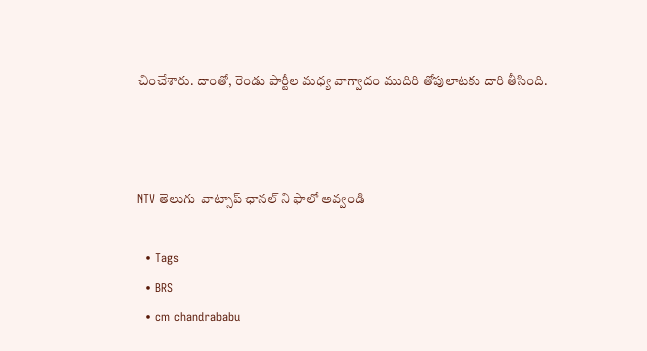చించేశారు. దాంతో, రెండు పార్టీల మధ్య వాగ్వాదం ముదిరి తోపులాటకు దారి తీసింది.



NTV తెలుగు  వాట్సాప్ ఛానల్ ని ఫాలో అవ్వండి

  • Tags
  • BRS
  • cm chandrababu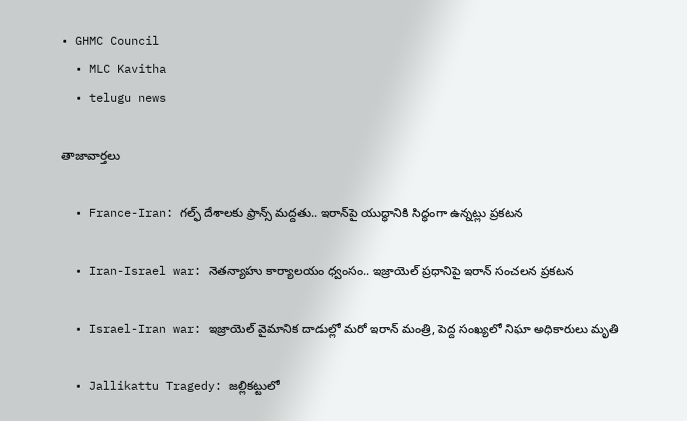• GHMC Council
  • MLC Kavitha
  • telugu news

తాజావార్తలు

  • France-Iran: గల్ఫ్ దేశాలకు ఫ్రాన్స్ మద్దతు.. ఇరాన్‌‌పై యుద్ధానికి సిద్ధంగా ఉన్నట్లు ప్రకటన

  • Iran-Israel war: నెతన్యాహు కార్యాలయం ధ్వంసం.. ఇజ్రాయెల్ ప్రధానిపై ఇరాన్ సంచలన ప్రకటన

  • Israel-Iran war: ఇజ్రాయెల్ వైమానిక దాడుల్లో మరో ఇరాన్ మంత్రి, పెద్ద సంఖ్యలో నిఘా అధికారులు మృతి

  • Jallikattu Tragedy: జల్లికట్టులో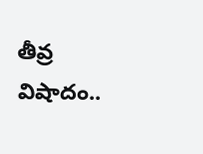తీవ్ర విషాదం..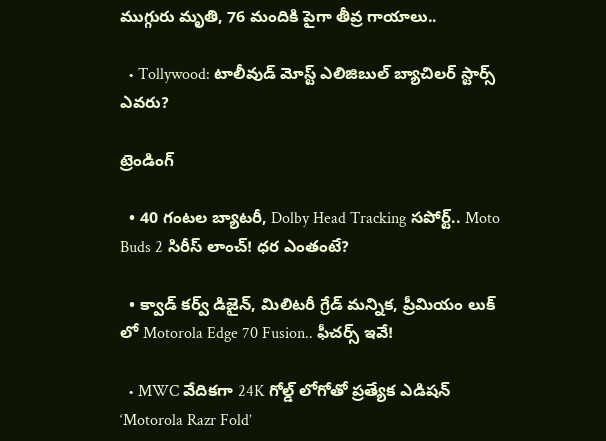ముగ్గురు మృతి, 76 మందికి పైగా తీవ్ర గాయాలు..

  • Tollywood: టాలీవుడ్ మోస్ట్ ఎలిజిబుల్ బ్యాచిలర్ స్టార్స్ ఎవరు?

ట్రెండింగ్‌

  • 40 గంటల బ్యాటరీ, Dolby Head Tracking సపోర్ట్.. Moto Buds 2 సిరీస్ లాంచ్! ధర ఎంతంటే?

  • క్వాడ్ కర్వ్ డిజైన్, మిలిటరీ గ్రేడ్ మన్నిక, ప్రీమియం లుక్ లో Motorola Edge 70 Fusion.. ఫీచర్స్ ఇవే!

  • MWC వేదికగా 24K గోల్డ్ లోగోతో ప్రత్యేక ఎడిషన్ ‘Motorola Razr Fold’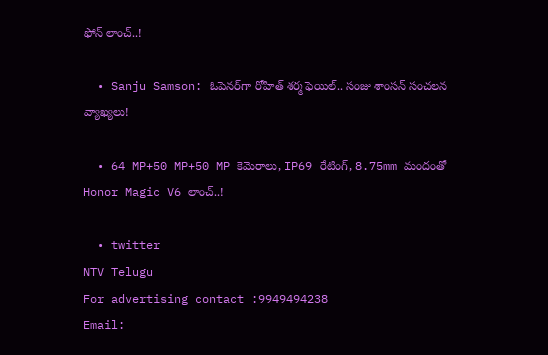ఫోన్ లాంచ్..!

  • Sanju Samson: ఓపెనర్‌గా రోహిత్ శర్మ ఫెయిల్.. సంజు శాంసన్ సంచలన వ్యాఖ్యలు!

  • 64 MP+50 MP+50 MP కెమెరాలు, IP69 రేటింగ్, 8.75mm మందంతో Honor Magic V6 లాంచ్..!

  • twitter
NTV Telugu
For advertising contact :9949494238
Email: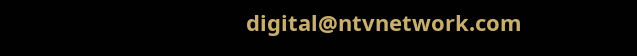digital@ntvnetwork.com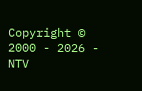Copyright © 2000 - 2026 - NTV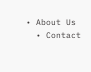• About Us
  • Contact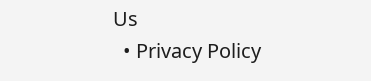Us
  • Privacy Policy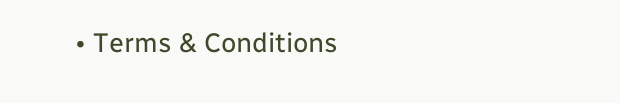• Terms & Conditions